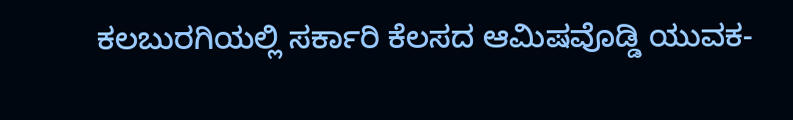ಕಲಬುರಗಿಯಲ್ಲಿ ಸರ್ಕಾರಿ ಕೆಲಸದ ಆಮಿಷವೊಡ್ಡಿ ಯುವಕ-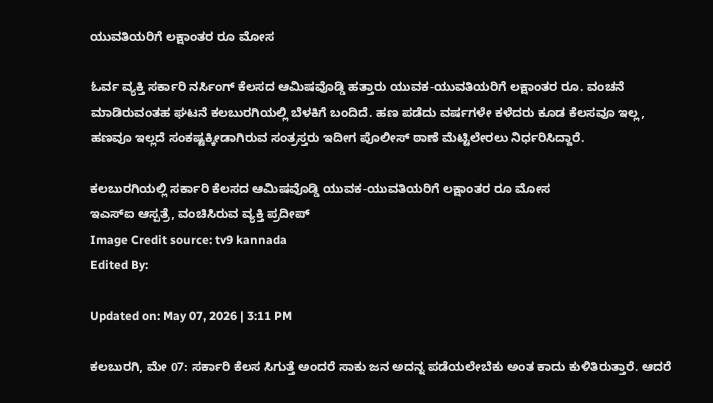ಯುವತಿಯರಿಗೆ ಲಕ್ಷಾಂತರ ರೂ ಮೋಸ

ಓರ್ವ ವ್ಯಕ್ತಿ ಸರ್ಕಾರಿ ನರ್ಸಿಂಗ್ ಕೆಲಸದ ಆಮಿಷವೊಡ್ಡಿ ಹತ್ತಾರು ಯುವಕ-ಯುವತಿಯರಿಗೆ ಲಕ್ಷಾಂತರ ರೂ. ವಂಚನೆ ಮಾಡಿರುವಂತಹ ಘಟನೆ ಕಲಬುರಗಿಯಲ್ಲಿ ಬೆಳಕಿಗೆ ಬಂದಿದೆ. ಹಣ ಪಡೆದು ವರ್ಷಗಳೇ ಕಳೆದರು ಕೂಡ ಕೆಲಸವೂ ಇಲ್ಲ, ಹಣವೂ ಇಲ್ಲದೆ ಸಂಕಷ್ಟಕ್ಕೀಡಾಗಿರುವ ಸಂತ್ರಸ್ತರು ಇದೀಗ ಪೊಲೀಸ್ ಠಾಣೆ ಮೆಟ್ಟಿಲೇರಲು ನಿರ್ಧರಿಸಿದ್ದಾರೆ.

ಕಲಬುರಗಿಯಲ್ಲಿ ಸರ್ಕಾರಿ ಕೆಲಸದ ಆಮಿಷವೊಡ್ಡಿ ಯುವಕ-ಯುವತಿಯರಿಗೆ ಲಕ್ಷಾಂತರ ರೂ ಮೋಸ
ಇಎಸ್ಐ ಆಸ್ಪತ್ರೆ, ವಂಚಿಸಿರುವ ವ್ಯಕ್ತಿ ಪ್ರದೀಪ್
Image Credit source: tv9 kannada
Edited By:

Updated on: May 07, 2026 | 3:11 PM

ಕಲಬುರಗಿ, ಮೇ 07: ಸರ್ಕಾರಿ ಕೆಲಸ‌ ಸಿಗುತ್ತೆ ಅಂದರೆ ಸಾಕು ಜನ ಅದನ್ನ ಪಡೆಯಲೇಬೆಕು ಅಂತ ಕಾದು ಕುಳಿತಿರುತ್ತಾರೆ. ಆದರೆ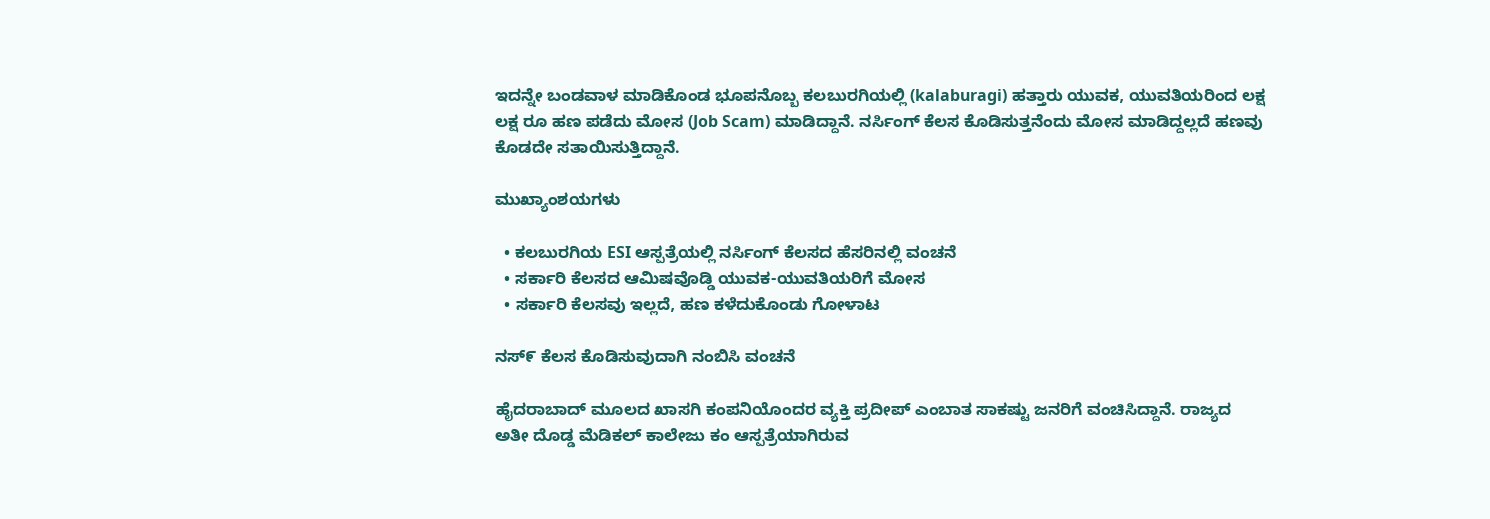ಇದನ್ನೇ ಬಂಡವಾಳ ಮಾಡಿಕೊಂಡ ಭೂಪನೊಬ್ಬ ಕಲಬುರಗಿಯಲ್ಲಿ (kalaburagi) ಹತ್ತಾರು ಯುವಕ, ಯುವತಿಯರಿಂದ ಲಕ್ಷ ಲಕ್ಷ ರೂ ಹಣ ಪಡೆದು ಮೋಸ (Job Scam) ಮಾಡಿದ್ದಾನೆ. ನರ್ಸಿಂಗ್ ಕೆಲಸ ಕೊಡಿಸುತ್ತನೆಂದು ಮೋಸ ಮಾಡಿದ್ದಲ್ಲದೆ ಹಣವು ಕೊಡದೇ ಸತಾಯಿಸುತ್ತಿದ್ದಾನೆ.

ಮುಖ್ಯಾಂಶಯಗಳು

  • ಕಲಬುರಗಿಯ ESI ಆಸ್ಪತ್ರೆಯಲ್ಲಿ ನರ್ಸಿಂಗ್ ಕೆಲಸದ ಹೆಸರಿನಲ್ಲಿ ವಂಚನೆ
  • ಸರ್ಕಾರಿ ಕೆಲಸದ ಆಮಿಷವೊಡ್ಡಿ ಯುವಕ-ಯುವತಿಯರಿಗೆ ಮೋಸ
  • ಸರ್ಕಾರಿ ಕೆಲಸವು ಇಲ್ಲದೆ, ಹಣ ಕಳೆದುಕೊಂಡು ಗೋಳಾಟ

ನಸ್೯ ಕೆಲಸ ಕೊಡಿಸುವುದಾಗಿ ನಂಬಿಸಿ ವಂಚನೆ

ಹೈದರಾಬಾದ್ ಮೂಲದ ಖಾಸಗಿ ಕಂಪನಿಯೊಂದರ ವ್ಯಕ್ತಿ ಪ್ರದೀಪ್ ಎಂಬಾತ ಸಾಕಷ್ಟು ಜನರಿಗೆ ವಂಚಿಸಿದ್ದಾನೆ. ರಾಜ್ಯದ ಅತೀ ದೊಡ್ಡ ಮೆಡಿಕಲ್ ಕಾಲೇಜು ಕಂ ಆಸ್ಪತ್ರೆಯಾಗಿರುವ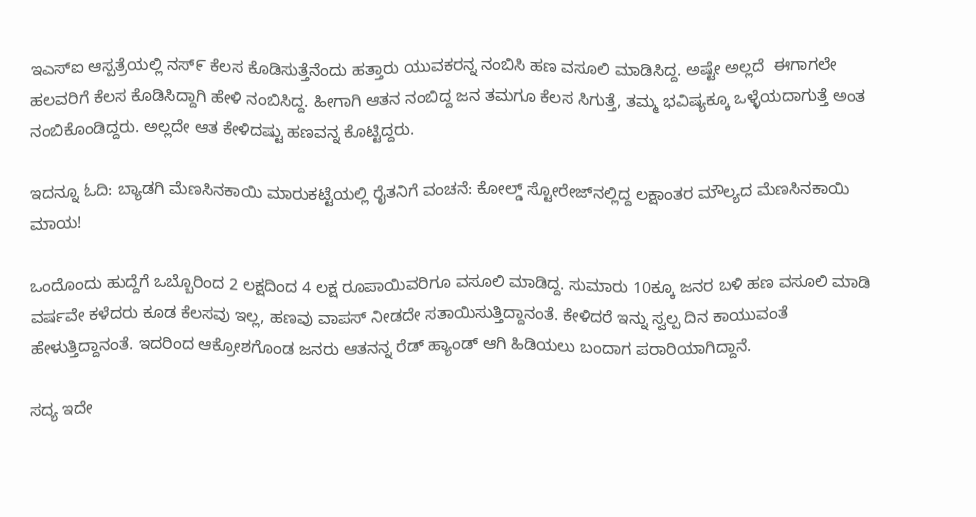ಇಎಸ್ಐ ಆಸ್ಪತ್ರೆಯಲ್ಲಿ ನಸ್೯ ಕೆಲಸ ಕೊಡಿಸುತ್ತೆನೆಂದು ಹತ್ತಾರು ಯುವಕರನ್ನ ನಂಬಿಸಿ ಹಣ ವಸೂಲಿ ಮಾಡಿಸಿದ್ದ. ಅಷ್ಟೇ ಅಲ್ಲದೆ  ಈಗಾಗಲೇ ಹಲವರಿಗೆ ಕೆಲಸ ಕೊಡಿಸಿದ್ದಾಗಿ ಹೇಳಿ ನಂಬಿಸಿದ್ದ. ಹೀಗಾಗಿ ಆತನ ನಂಬಿದ್ದ ಜನ ತಮಗೂ ಕೆಲಸ ಸಿಗುತ್ತೆ, ತಮ್ಮ ಭವಿಷ್ಯಕ್ಕೂ ಒಳ್ಳೆಯದಾಗುತ್ತೆ ಅಂತ ನಂಬಿಕೊಂಡಿದ್ದರು. ಅಲ್ಲದೇ ಆತ ಕೇಳಿದಷ್ಟು ಹಣವನ್ನ ಕೊಟ್ಟಿದ್ದರು.

ಇದನ್ನೂ ಓದಿ: ಬ್ಯಾಡಗಿ ಮೆಣಸಿನಕಾಯಿ ಮಾರುಕಟ್ಟೆಯಲ್ಲಿ ರೈತನಿಗೆ ವಂಚನೆ: ಕೋಲ್ಡ್ ಸ್ಟೋರೇಜ್‌ನಲ್ಲಿದ್ದ ಲಕ್ಷಾಂತರ ಮೌಲ್ಯದ ಮೆಣಸಿನಕಾಯಿ ಮಾಯ!

ಒಂದೊಂದು ಹುದ್ದೆಗೆ ಒಬ್ಬೊರಿಂದ 2 ಲಕ್ಷದಿಂದ 4 ಲಕ್ಷ ರೂಪಾಯಿವರಿಗೂ ವಸೂಲಿ ಮಾಡಿದ್ದ. ಸುಮಾರು 10ಕ್ಕೂ ಜನರ ಬಳಿ ಹಣ ವಸೂಲಿ ಮಾಡಿ ವರ್ಷವೇ ಕಳೆದರು ಕೂಡ ಕೆಲಸವು ಇಲ್ಲ, ಹಣವು ವಾಪಸ್ ನೀಡದೇ ಸತಾಯಿಸುತ್ತಿದ್ದಾನಂತೆ. ಕೇಳಿದರೆ ಇನ್ನು ಸ್ವಲ್ಪ ದಿನ ಕಾಯುವಂತೆ ಹೇಳುತ್ತಿದ್ದಾನಂತೆ. ಇದರಿಂದ ಆಕ್ರೋಶಗೊಂಡ ಜನರು ಆತನನ್ನ ರೆಡ್ ಹ್ಯಾಂಡ್ ಆಗಿ ಹಿಡಿಯಲು ಬಂದಾಗ ಪರಾರಿಯಾಗಿದ್ದಾನೆ.

ಸದ್ಯ ಇದೇ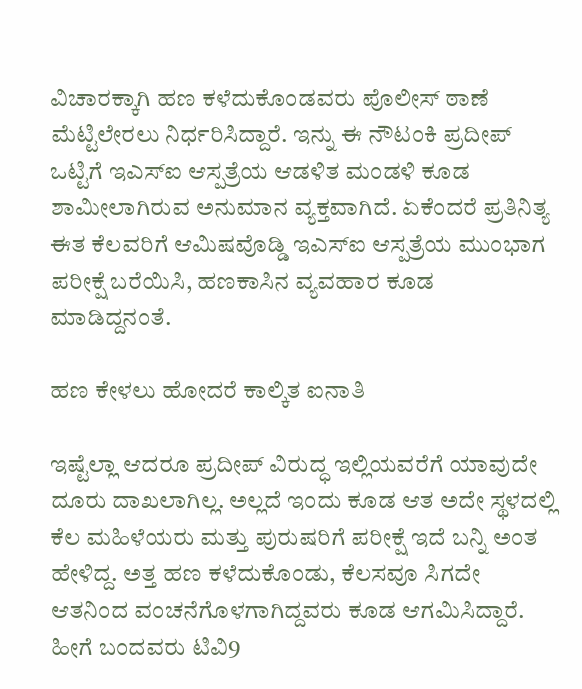ವಿಚಾರಕ್ಕಾಗಿ ಹಣ ಕಳೆದುಕೊಂಡವರು ಪೊಲೀಸ್ ಠಾಣೆ ಮೆಟ್ಟಿಲೇರಲು ನಿರ್ಧರಿಸಿದ್ದಾರೆ. ಇನ್ನು ಈ ನೌಟಂಕಿ ಪ್ರದೀಪ್ ಒಟ್ಟಿಗೆ ಇಎಸ್ಐ ಆಸ್ಪತ್ರೆಯ ಆಡಳಿತ‌ ಮಂಡಳಿ ಕೂಡ ಶಾಮೀಲಾಗಿರುವ ಅನುಮಾನ ವ್ಯಕ್ತವಾಗಿದೆ. ಏಕೆಂದರೆ ಪ್ರತಿನಿತ್ಯ ಈತ ಕೆಲವರಿಗೆ ಆಮಿಷವೊಡ್ಡಿ ಇಎಸ್ಐ ಆಸ್ಪತ್ರೆಯ ಮುಂಭಾಗ ಪರೀಕ್ಷೆ ಬರೆಯಿಸಿ, ಹಣಕಾಸಿನ ವ್ಯವಹಾರ ಕೂಡ ಮಾಡಿದ್ದನಂತೆ.

ಹಣ ಕೇಳಲು ಹೋದರೆ ಕಾಲ್ಕಿತ ಐನಾತಿ

ಇಷ್ಟೆಲ್ಲಾ ಆದರೂ ಪ್ರದೀಪ್ ವಿರುದ್ಧ ಇಲ್ಲಿಯವರೆಗೆ ಯಾವುದೇ ದೂರು ದಾಖಲಾಗಿಲ್ಲ. ಅಲ್ಲದೆ ಇಂದು ಕೂಡ ಆತ ಅದೇ ಸ್ಥಳದಲ್ಲಿ ಕೆಲ ಮಹಿಳೆಯರು ಮತ್ತು ಪುರುಷರಿಗೆ ಪರೀಕ್ಷೆ ಇದೆ ಬನ್ನಿ ಅಂತ ಹೇಳಿದ್ದ. ಅತ್ತ ಹಣ ಕಳೆದುಕೊಂಡು, ಕೆಲಸವೂ ಸಿಗದೇ ಆತನಿಂದ ವಂಚನೆಗೊಳಗಾಗಿದ್ದವರು ಕೂಡ ಆಗಮಿಸಿದ್ದಾರೆ. ಹೀಗೆ ಬಂದವರು ಟಿವಿ9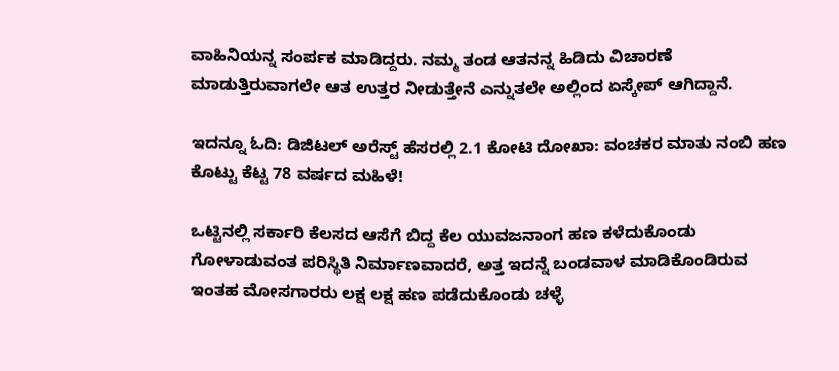ವಾಹಿನಿಯನ್ನ ಸಂರ್ಪಕ‌ ಮಾಡಿದ್ದರು. ನಮ್ಮ‌ ತಂಡ ಆತನನ್ನ ಹಿಡಿದು ವಿಚಾರಣೆ ಮಾಡುತ್ತಿರುವಾಗಲೇ ಆತ ಉತ್ತರ ನೀಡುತ್ತೇನೆ ಎನ್ನುತಲೇ‌ ಅಲ್ಲಿಂದ ಏಸ್ಕೇಪ್‌ ಆಗಿದ್ದಾನೆ.

ಇದನ್ನೂ ಓದಿ: ಡಿಜಿಟಲ್ ಅರೆಸ್ಟ್ ಹೆಸರಲ್ಲಿ 2.1 ಕೋಟಿ ದೋಖಾ: ವಂಚಕರ ಮಾತು ನಂಬಿ ಹಣ ಕೊಟ್ಟು ಕೆಟ್ಟ 78 ವರ್ಷದ ಮಹಿಳೆ!

ಒಟ್ಟಿನಲ್ಲಿ ಸರ್ಕಾರಿ ಕೆಲಸದ ಆಸೆಗೆ ಬಿದ್ದ ಕೆಲ ಯುವಜನಾಂಗ ಹಣ ಕಳೆದುಕೊಂಡು ಗೋಳಾಡುವಂತ ಪರಿಸ್ಥಿತಿ ನಿರ್ಮಾಣವಾದರೆ, ಅತ್ತ ಇದನ್ನೆ ಬಂಡವಾಳ ಮಾಡಿಕೊಂಡಿರುವ ಇಂತಹ ಮೋಸಗಾರರು ಲಕ್ಷ ಲಕ್ಷ ಹಣ ಪಡೆದುಕೊಂಡು ಚಳ್ಳೆ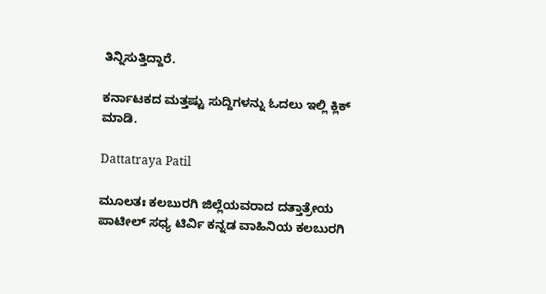ತಿನ್ನಿಸುತ್ತಿದ್ದಾರೆ.

ಕರ್ನಾಟಕದ ಮತ್ತಷ್ಟು ಸುದ್ದಿಗಳನ್ನು ಓದಲು ಇಲ್ಲಿ ಕ್ಲಿಕ್ ಮಾಡಿ.

Dattatraya Patil

ಮೂಲತಃ ಕಲಬುರಗಿ ಜಿಲ್ಲೆಯವರಾದ ದತ್ತಾತ್ರೇಯ ಪಾಟೀಲ್ ಸಧ್ಯ ಟಿರ್ವಿ ಕನ್ನಡ ವಾಹಿನಿಯ ಕಲಬುರಗಿ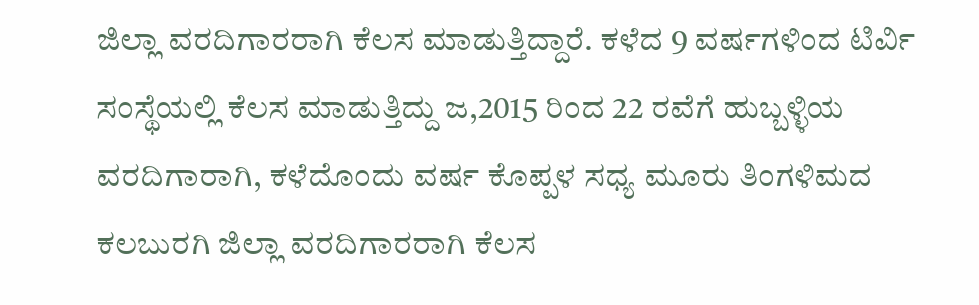ಜಿಲ್ಲಾ ವರದಿಗಾರರಾಗಿ ಕೆಲಸ ಮಾಡುತ್ತಿದ್ದಾರೆ. ಕಳೆದ 9 ವರ್ಷಗಳಿಂದ ಟಿರ್ವಿ ಸಂಸ್ಥೆಯಲ್ಲಿ ಕೆಲಸ‌ ಮಾಡುತ್ತಿದ್ದು ಜ,2015 ರಿಂದ 22 ರವೆಗೆ ಹುಬ್ಬಳ್ಳಿಯ ವರದಿಗಾರಾಗಿ, ಕಳೆದೊಂದು ವರ್ಷ ಕೊಪ್ಪಳ ಸಧ್ಯ ಮೂರು ತಿಂಗಳಿಮದ ಕಲಬುರಗಿ ಜಿಲ್ಲಾ ವರದಿಗಾರರಾಗಿ ಕೆಲಸ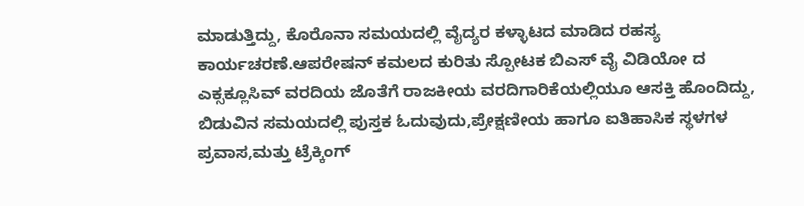ಮಾಡುತ್ತಿದ್ದು, ಕೊರೊನಾ ಸಮಯದಲ್ಲಿ ವೈದ್ಯರ ಕಳ್ಳಾಟದ ಮಾಡಿದ ರಹಸ್ಯ ಕಾರ್ಯಚರಣೆ.ಆಪರೇಷನ್ ಕಮಲದ ಕುರಿತು ಸ್ಪೋಟಕ ಬಿಎಸ್ ವೈ ವಿಡಿಯೋ ದ ಎಕ್ಸಕ್ಲೂಸಿವ್ ವರದಿಯ ಜೊತೆಗೆ ರಾಜಕೀಯ ವರದಿಗಾರಿಕೆಯಲ್ಲಿಯೂ ಆಸಕ್ತಿ ಹೊಂದಿದ್ದು, ಬಿಡುವಿನ ಸಮಯದಲ್ಲಿ ಪುಸ್ತಕ ಓದುವುದು,ಪ್ರೇಕ್ಷಣೀಯ ಹಾಗೂ ಐತಿಹಾಸಿಕ ಸ್ಥಳಗಳ ಪ್ರವಾಸ,ಮತ್ತು ಟ್ರೆಕ್ಕಿಂಗ್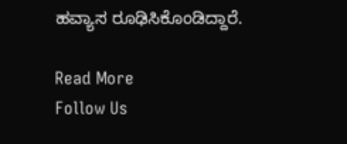ಹವ್ಯಾಸ ರೂಢಿಸಿಕೊಂಡಿದ್ದಾರೆ.

Read More
Follow Us